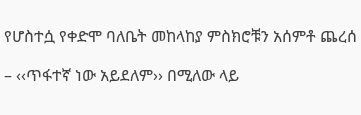የሆስተሷ የቀድሞ ባለቤት መከላከያ ምስክሮቹን አሰምቶ ጨረሰ

– ‹‹ጥፋተኛ ነው አይደለም›› በሚለው ላይ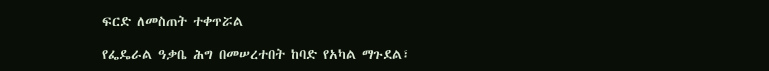ፍርድ ለመስጠት ተቀጥሯል

የፌዴራል ዓቃቤ ሕግ በመሠረተበት ከባድ የአካል ማጉደል፣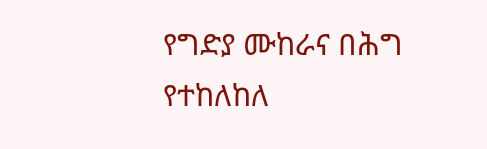የግድያ ሙከራና በሕግ የተከለከለ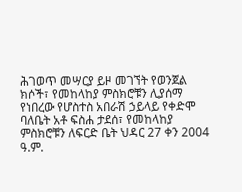ሕገወጥ መሣርያ ይዞ መገኘት የወንጀል ክሶች፣ የመከላከያ ምስክሮቹን ሊያሰማ የነበረው የሆስተስ አበራሽ ኃይላይ የቀድሞ ባለቤት አቶ ፍስሐ ታደሰ፣ የመከላከያ ምስክሮቹን ለፍርድ ቤት ህዳር 27 ቀን 2004 ዓ.ም.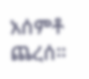አሰምቶ ጨረሰ፡፡